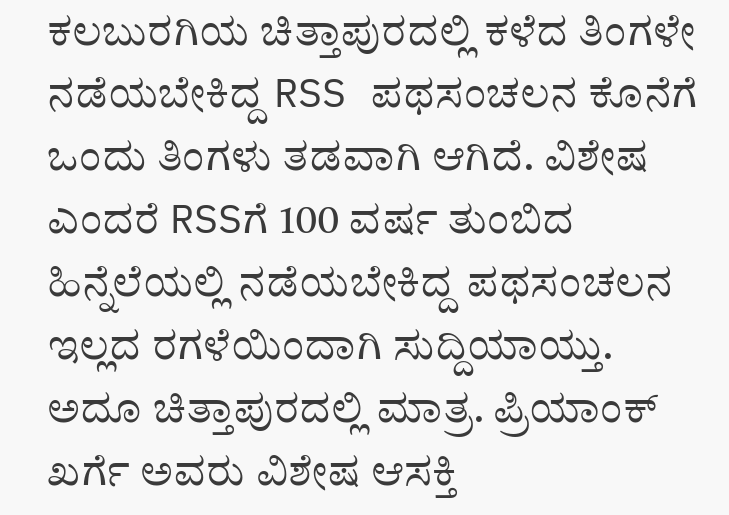ಕಲಬುರಗಿಯ ಚಿತ್ತಾಪುರದಲ್ಲಿ ಕಳೆದ ತಿಂಗಳೇ ನಡೆಯಬೇಕಿದ್ದ RSS ಪಥಸಂಚಲನ ಕೊನೆಗೆ ಒಂದು ತಿಂಗಳು ತಡವಾಗಿ ಆಗಿದೆ. ವಿಶೇಷ ಎಂದರೆ RSSಗೆ 100 ವರ್ಷ ತುಂಬಿದ ಹಿನ್ನೆಲೆಯಲ್ಲಿ ನಡೆಯಬೇಕಿದ್ದ ಪಥಸಂಚಲನ ಇಲ್ಲದ ರಗಳೆಯಿಂದಾಗಿ ಸುದ್ದಿಯಾಯ್ತು. ಅದೂ ಚಿತ್ತಾಪುರದಲ್ಲಿ ಮಾತ್ರ. ಪ್ರಿಯಾಂಕ್ ಖರ್ಗೆ ಅವರು ವಿಶೇಷ ಆಸಕ್ತಿ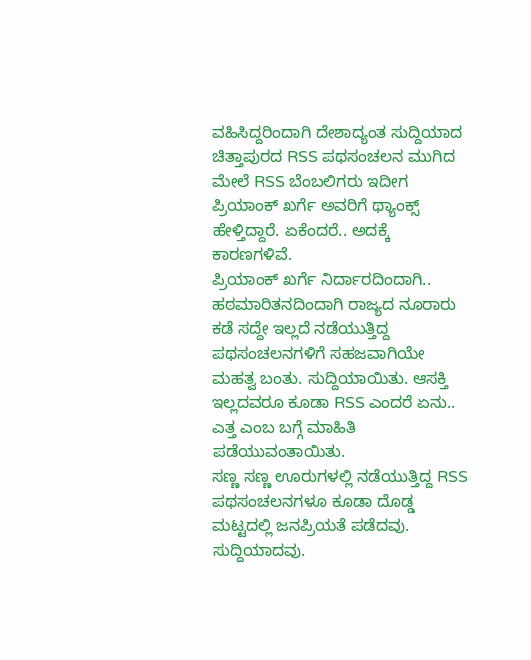ವಹಿಸಿದ್ದರಿಂದಾಗಿ ದೇಶಾದ್ಯಂತ ಸುದ್ದಿಯಾದ ಚಿತ್ತಾಪುರದ RSS ಪಥಸಂಚಲನ ಮುಗಿದ ಮೇಲೆ RSS ಬೆಂಬಲಿಗರು ಇದೀಗ ಪ್ರಿಯಾಂಕ್ ಖರ್ಗೆ ಅವರಿಗೆ ಥ್ಯಾಂಕ್ಸ್ ಹೇಳ್ತಿದ್ದಾರೆ. ಏಕೆಂದರೆ.. ಅದಕ್ಕೆ ಕಾರಣಗಳಿವೆ.
ಪ್ರಿಯಾಂಕ್ ಖರ್ಗೆ ನಿರ್ದಾರದಿಂದಾಗಿ.. ಹಠಮಾರಿತನದಿಂದಾಗಿ ರಾಜ್ಯದ ನೂರಾರು ಕಡೆ ಸದ್ದೇ ಇಲ್ಲದೆ ನಡೆಯುತ್ತಿದ್ದ ಪಥಸಂಚಲನಗಳಿಗೆ ಸಹಜವಾಗಿಯೇ ಮಹತ್ವ ಬಂತು. ಸುದ್ದಿಯಾಯಿತು. ಆಸಕ್ತಿ ಇಲ್ಲದವರೂ ಕೂಡಾ RSS ಎಂದರೆ ಏನು.. ಎತ್ತ ಎಂಬ ಬಗ್ಗೆ ಮಾಹಿತಿ ಪಡೆಯುವಂತಾಯಿತು.
ಸಣ್ಣ ಸಣ್ಣ ಊರುಗಳಲ್ಲಿ ನಡೆಯುತ್ತಿದ್ದ RSS ಪಥಸಂಚಲನಗಳೂ ಕೂಡಾ ದೊಡ್ಡ ಮಟ್ಟದಲ್ಲಿ ಜನಪ್ರಿಯತೆ ಪಡೆದವು. ಸುದ್ದಿಯಾದವು.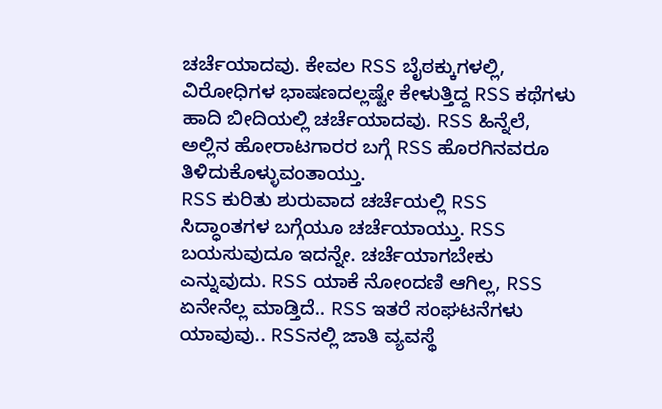ಚರ್ಚೆಯಾದವು. ಕೇವಲ RSS ಬೈಠಕ್ಕುಗಳಲ್ಲಿ, ವಿರೋಧಿಗಳ ಭಾಷಣದಲ್ಲಷ್ಟೇ ಕೇಳುತ್ತಿದ್ದ RSS ಕಥೆಗಳು ಹಾದಿ ಬೀದಿಯಲ್ಲಿ ಚರ್ಚೆಯಾದವು. RSS ಹಿನ್ನೆಲೆ, ಅಲ್ಲಿನ ಹೋರಾಟಗಾರರ ಬಗ್ಗೆ RSS ಹೊರಗಿನವರೂ ತಿಳಿದುಕೊಳ್ಳುವಂತಾಯ್ತು.
RSS ಕುರಿತು ಶುರುವಾದ ಚರ್ಚೆಯಲ್ಲಿ RSS ಸಿದ್ಧಾಂತಗಳ ಬಗ್ಗೆಯೂ ಚರ್ಚೆಯಾಯ್ತು. RSS ಬಯಸುವುದೂ ಇದನ್ನೇ. ಚರ್ಚೆಯಾಗಬೇಕು ಎನ್ನುವುದು. RSS ಯಾಕೆ ನೋಂದಣಿ ಆಗಿಲ್ಲ, RSS ಏನೇನೆಲ್ಲ ಮಾಡ್ತಿದೆ.. RSS ಇತರೆ ಸಂಘಟನೆಗಳು ಯಾವುವು.. RSSನಲ್ಲಿ ಜಾತಿ ವ್ಯವಸ್ಥೆ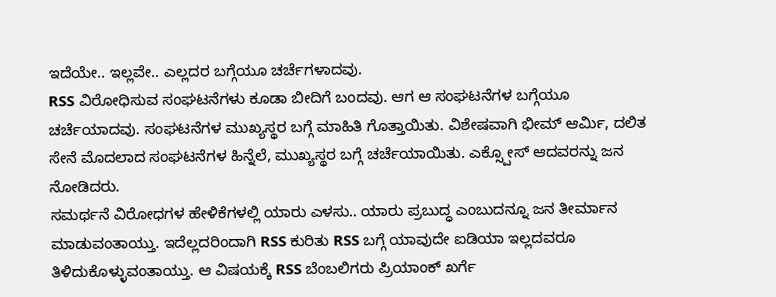ಇದೆಯೇ.. ಇಲ್ಲವೇ.. ಎಲ್ಲದರ ಬಗ್ಗೆಯೂ ಚರ್ಚೆಗಳಾದವು.
RSS ವಿರೋಧಿಸುವ ಸಂಘಟನೆಗಳು ಕೂಡಾ ಬೀದಿಗೆ ಬಂದವು. ಆಗ ಆ ಸಂಘಟನೆಗಳ ಬಗ್ಗೆಯೂ ಚರ್ಚೆಯಾದವು. ಸಂಘಟನೆಗಳ ಮುಖ್ಯಸ್ಥರ ಬಗ್ಗೆ ಮಾಹಿತಿ ಗೊತ್ತಾಯಿತು. ವಿಶೇಷವಾಗಿ ಭೀಮ್ ಆರ್ಮಿ, ದಲಿತ ಸೇನೆ ಮೊದಲಾದ ಸಂಘಟನೆಗಳ ಹಿನ್ನೆಲೆ, ಮುಖ್ಯಸ್ಥರ ಬಗ್ಗೆ ಚರ್ಚೆಯಾಯಿತು. ಎಕ್ಸ್ಪೋಸ್ ಆದವರನ್ನು ಜನ ನೋಡಿದರು.
ಸಮರ್ಥನೆ ವಿರೋಧಗಳ ಹೇಳಿಕೆಗಳಲ್ಲಿ ಯಾರು ಎಳಸು.. ಯಾರು ಪ್ರಬುದ್ಧ ಎಂಬುದನ್ನೂ ಜನ ತೀರ್ಮಾನ ಮಾಡುವಂತಾಯ್ತು. ಇದೆಲ್ಲದರಿಂದಾಗಿ RSS ಕುರಿತು RSS ಬಗ್ಗೆ ಯಾವುದೇ ಐಡಿಯಾ ಇಲ್ಲದವರೂ ತಿಳಿದುಕೊಳ್ಳುವಂತಾಯ್ತು. ಆ ವಿಷಯಕ್ಕೆ RSS ಬೆಂಬಲಿಗರು ಪ್ರಿಯಾಂಕ್ ಖರ್ಗೆ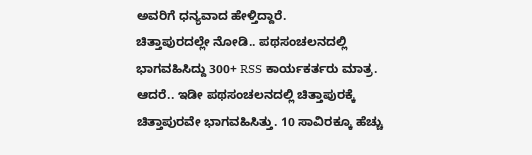ಅವರಿಗೆ ಧನ್ಯವಾದ ಹೇಳ್ತಿದ್ದಾರೆ.
ಚಿತ್ತಾಪುರದಲ್ಲೇ ನೋಡಿ.. ಪಥಸಂಚಲನದಲ್ಲಿ ಭಾಗವಹಿಸಿದ್ದು 300+ RSS ಕಾರ್ಯಕರ್ತರು ಮಾತ್ರ. ಆದರೆ.. ಇಡೀ ಪಥಸಂಚಲನದಲ್ಲಿ ಚಿತ್ತಾಪುರಕ್ಕೆ ಚಿತ್ತಾಪುರವೇ ಭಾಗವಹಿಸಿತ್ತು. 10 ಸಾವಿರಕ್ಕೂ ಹೆಚ್ಚು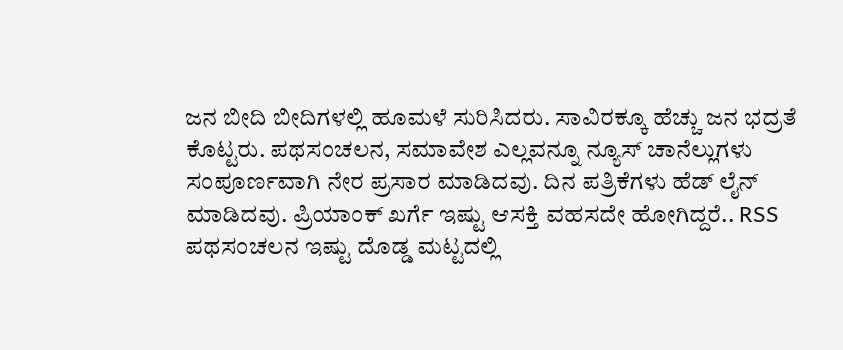ಜನ ಬೀದಿ ಬೀದಿಗಳಲ್ಲಿ ಹೂಮಳೆ ಸುರಿಸಿದರು. ಸಾವಿರಕ್ಕೂ ಹೆಚ್ಚು ಜನ ಭದ್ರತೆ ಕೊಟ್ಟರು. ಪಥಸಂಚಲನ, ಸಮಾವೇಶ ಎಲ್ಲವನ್ನೂ ನ್ಯೂಸ್ ಚಾನೆಲ್ಲುಗಳು ಸಂಪೂರ್ಣವಾಗಿ ನೇರ ಪ್ರಸಾರ ಮಾಡಿದವು. ದಿನ ಪತ್ರಿಕೆಗಳು ಹೆಡ್ ಲೈನ್ ಮಾಡಿದವು. ಪ್ರಿಯಾಂಕ್ ಖರ್ಗೆ ಇಷ್ಟು ಆಸಕ್ತಿ ವಹಸದೇ ಹೋಗಿದ್ದರೆ.. RSS ಪಥಸಂಚಲನ ಇಷ್ಟು ದೊಡ್ಡ ಮಟ್ಟದಲ್ಲಿ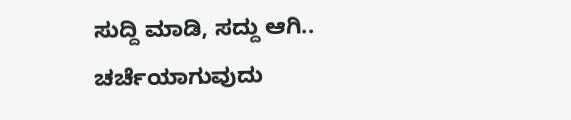ಸುದ್ದಿ ಮಾಡಿ, ಸದ್ದು ಆಗಿ.. ಚರ್ಚೆಯಾಗುವುದು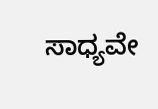ಸಾಧ್ಯವೇ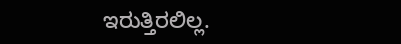ಇರುತ್ತಿರಲಿಲ್ಲ.